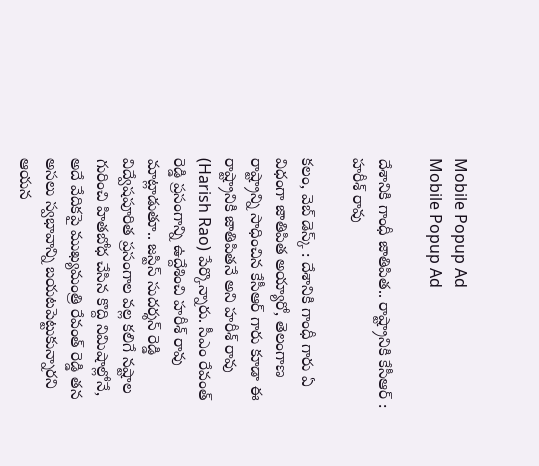Mobile Popup Ad
Mobile Popup Ad

దేశానికి గాంధీ జాతిపిత.. రాష్ట్రానికి కేసీఆర్ : హరీశ్ రావు

కలం, వెబ్ డెస్క్ : దేశానికి గాంధీ గారు ఏ విధంగా జాతిపిత అయ్యారో, తెలంగాణ రాష్ట్రాన్ని సాధించిన కేసీఆర్ గారు కూడా ఈ రాష్ట్రానికి జాతిపితనే అని హరీశ్ రావు (Harish Rao) పేర్కొన్నారు. సీఎం రేవంత్ రెడ్డి ప్రసంగాన్ని ఉద్దేశించి హరీశ్ రావు మాట్లాడుతూ.. జస్టిస్ సుదర్శన్ రెడ్డి విద్వేషపూరిత ప్రసంగాల వల్ల కలిగే నష్టాల గురించి హితబోధ చేసిన కొద్ది నిమిషాల్లోనే, అదే వేదికపై ముఖ్యమంత్రి రేవంత్ రెడ్డి తన అసలు స్వభావాన్ని బయటపెట్టుకున్నారని ఆయన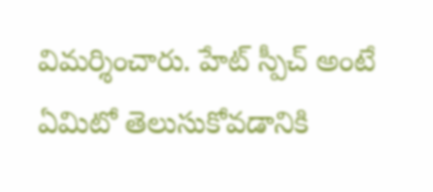విమర్శించారు. హేట్ స్పీచ్ అంటే ఏమిటో తెలుసుకోవడానికి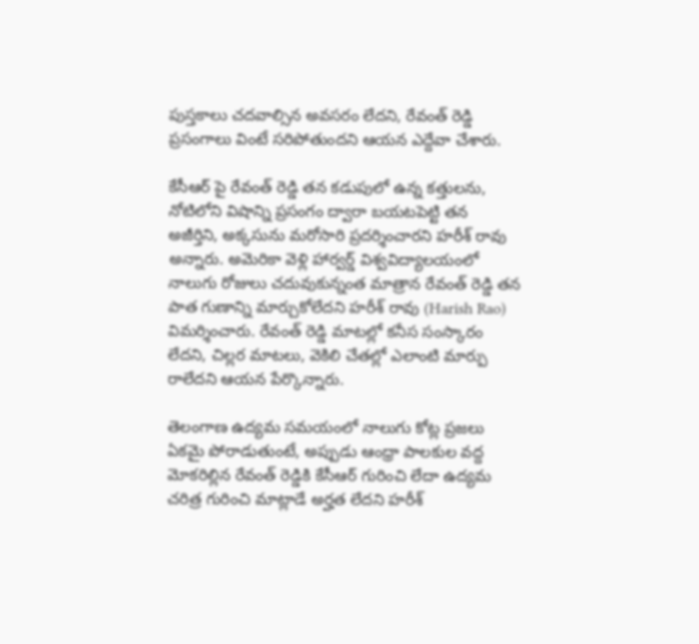పుస్తకాలు చదవాల్సిన అవసరం లేదని, రేవంత్ రెడ్డి ప్రసంగాలు వింటే సరిపోతుందని ఆయన ఎద్దేవా చేశారు.

కేసీఆర్ పై రేవంత్ రెడ్డి తన కడుపులో ఉన్న కత్తులను, నోటిలోని విషాన్ని ప్రసంగం ద్వారా బయటపెట్టి తన అజీర్తిని, అక్కసును మరోసారి ప్రదర్శించారని హరీశ్ రావు అన్నారు. అమెరికా వెళ్లి హార్వర్డ్ విశ్వవిద్యాలయంలో నాలుగు రోజులు చదువుకున్నంత మాత్రాన రేవంత్ రెడ్డి తన పాత గుణాన్ని మార్చుకోలేదని హరీశ్ రావు (Harish Rao) విమర్శించారు. రేవంత్ రెడ్డి మాటల్లో కనీస సంస్కారం లేదని, చిల్లర మాటలు, వెకిలి చేతల్లో ఎలాంటి మార్పు రాలేదని ఆయన పేర్కొన్నారు.

తెలంగాణ ఉద్యమ సమయంలో నాలుగు కోట్ల ప్రజలు ఏకమై పోరాడుతుంటే, అప్పుడు ఆంధ్రా పాలకుల వద్ద మోకరిల్లిన రేవంత్ రెడ్డికి కేసీఆర్ గురించి లేదా ఉద్యమ చరిత్ర గురించి మాట్లాడే అర్హత లేదని హరీశ్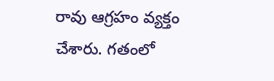రావు ఆగ్రహం వ్యక్తం చేశారు. గతంలో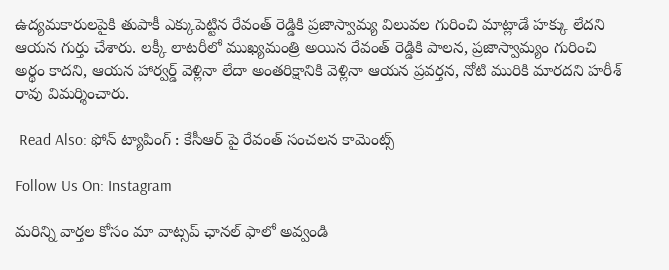ఉద్యమకారులపైకి తుపాకీ ఎక్కుపెట్టిన రేవంత్ రెడ్డికి ప్రజాస్వామ్య విలువల గురించి మాట్లాడే హక్కు లేదని ఆయన గుర్తు చేశారు. లక్కీ లాటరీలో ముఖ్యమంత్రి అయిన రేవంత్ రెడ్డికి పాలన, ప్రజాస్వామ్యం గురించి అర్థం కాదని, ఆయన హార్వర్డ్ వెళ్లినా లేదా అంతరిక్షానికి వెళ్లినా ఆయన ప్రవర్తన, నోటి మురికి మారదని హరీశ్ రావు విమర్శించారు.

 Read Also: ఫోన్ ట్యాపింగ్ : కేసీఆర్ పై రేవంత్ సంచలన కామెంట్స్

Follow Us On: Instagram

మ‌రిన్ని వార్త‌ల కోసం మా వాట్స‌ప్ ఛాన‌ల్ ఫాలో అవ్వండి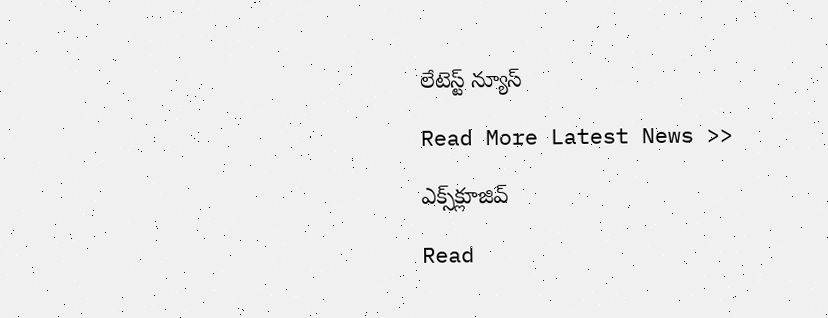లేటెస్ట్ న్యూస్‌

Read More Latest News >>

ఎక్స్‌క్లూజివ్‌

Read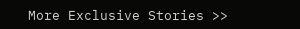More Exclusive Stories >>